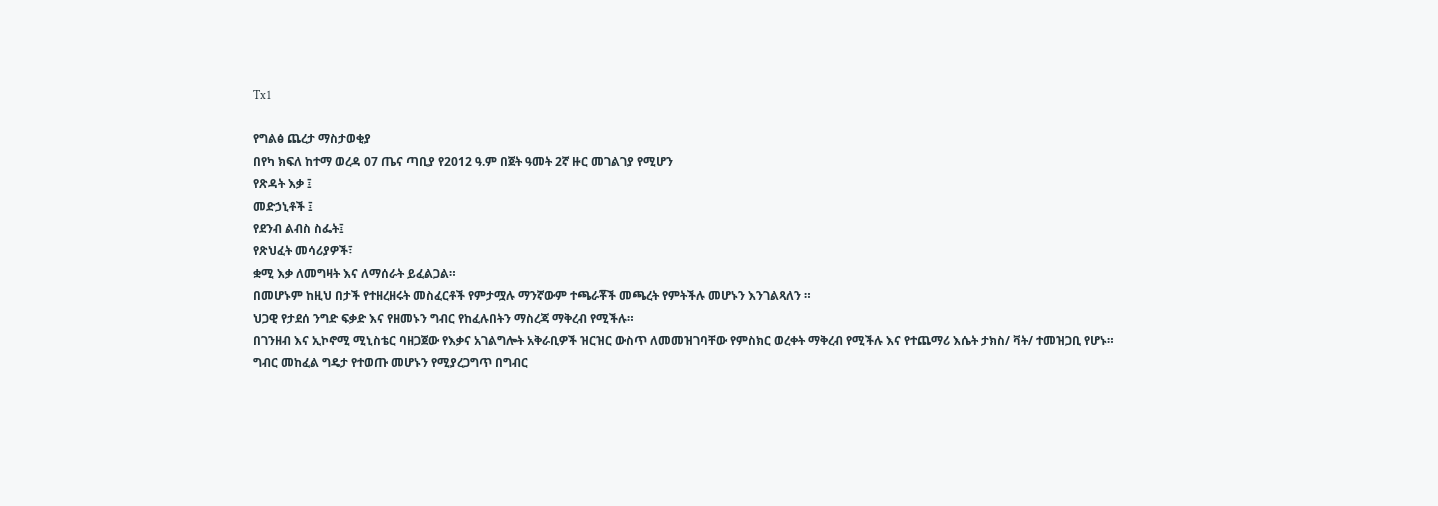Tx1

የግልፅ ጨረታ ማስታወቂያ
በየካ ክፍለ ከተማ ወረዳ 07 ጤና ጣቢያ የ2012 ዓ.ም በጀት ዓመት 2ኛ ዙር መገልገያ የሚሆን
የጽዳት እቃ ፤
መድኃኒቶች ፤
የደንብ ልብስ ስፌት፤
የጽህፈት መሳሪያዎች፣
ቋሚ እቃ ለመግዛት እና ለማሰራት ይፈልጋል።
በመሆኑም ከዚህ በታች የተዘረዘሩት መስፈርቶች የምታሟሉ ማንኛውም ተጫራቾች መጫረት የምትችሉ መሆኑን እንገልጻለን ።
ህጋዊ የታደሰ ንግድ ፍቃድ እና የዘመኑን ግብር የከፈሉበትን ማስረጃ ማቅረብ የሚችሉ።
በገንዘብ እና ኢኮኖሚ ሚኒስቴር ባዘጋጀው የእቃና አገልግሎት አቅራቢዎች ዝርዝር ውስጥ ለመመዝገባቸው የምስክር ወረቀት ማቅረብ የሚችሉ እና የተጨማሪ እሴት ታክስ/ ቫት/ ተመዝጋቢ የሆኑ።
ግብር መከፈል ግዴታ የተወጡ መሆኑን የሚያረጋግጥ በግብር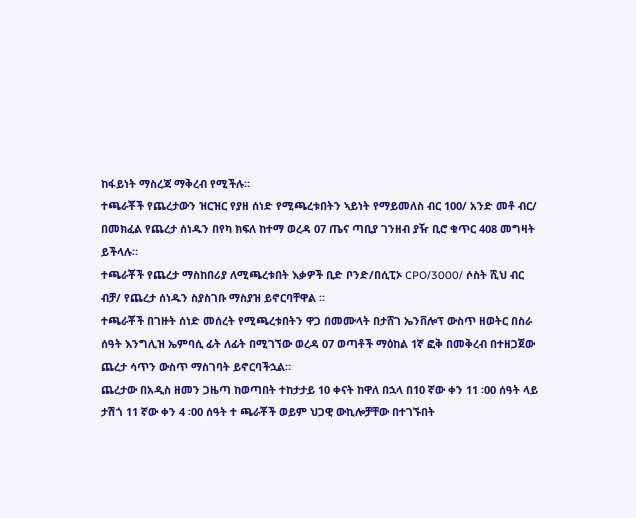ከፋይነት ማስረጃ ማቅረብ የሚችሉ።
ተጫራቾች የጨረታውን ዝርዝር የያዘ ሰነድ የሚጫረቱበትን ኣይነት የማይመለስ ብር 100/ አንድ መቶ ብር/ በመክፈል የጨረታ ሰነዱን በየካ ክፍለ ከተማ ወረዳ 07 ጤና ጣቢያ ገንዘብ ያዥ ቢሮ ቁጥር 408 መግዛት ይችላሉ።
ተጫራቾች የጨረታ ማስከበሪያ ለሚጫረቱበት እቃዎች ቢድ ቦንድ/በሲፒኦ CPO/3000/ ሶስት ሺህ ብር ብቻ/ የጨረታ ሰነዱን ስያስገቡ ማስያዝ ይኖርባቸዋል ።
ተጫራቾች በገዙት ሰነድ መሰረት የሚጫረቱበትን ዋጋ በመሙላት በታሸገ ኤንቨሎፕ ውስጥ ዘወትር በስራ ሰዓት እንግሊዝ ኤምባሲ ፊት ለፊት በሚገኘው ወረዳ 07 ወጣቶች ማዕከል 1ኛ ፎቅ በመቅረብ በተዘጋጀው ጨረታ ሳጥን ውስጥ ማስገባት ይኖርባችኋል።
ጨረታው በአዲስ ዘመን ጋዜጣ ከወጣበት ተከታታይ 10 ቀናት ከዋለ በኋላ በ10 ኛው ቀን 11 ፡00 ሰዓት ላይ ታሽጎ 11 ኛው ቀን 4 ፡00 ሰዓት ተ ጫራቾች ወይም ህጋዊ ውኪሎቻቸው በተገኙበት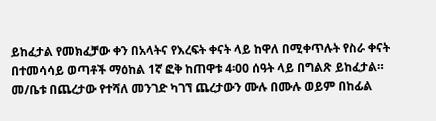ይከፈታል የመክፈቻው ቀን በአላትና የእረፍት ቀናት ላይ ከዋለ በሚቀጥሉት የስራ ቀናት በተመሳሳይ ወጣቶች ማዕከል 1ኛ ፎቅ ከጠዋቱ 4፡00 ሰዓት ላይ በግልጽ ይከፈታል።
መ/ቤቱ በጨረታው የተሻለ መንገድ ካገኘ ጨረታውን ሙሉ በሙሉ ወይም በከፊል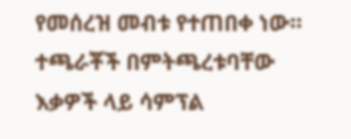የመሰረዝ መብቱ የተጠበቀ ነው።
ተጫራቾች በምትጫረቱባቸው እቃዎች ላይ ሳምፕል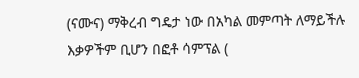(ናሙና) ማቅረብ ግዴታ ነው በአካል መምጣት ለማይችሉ እቃዎችም ቢሆን በፎቶ ሳምፕል (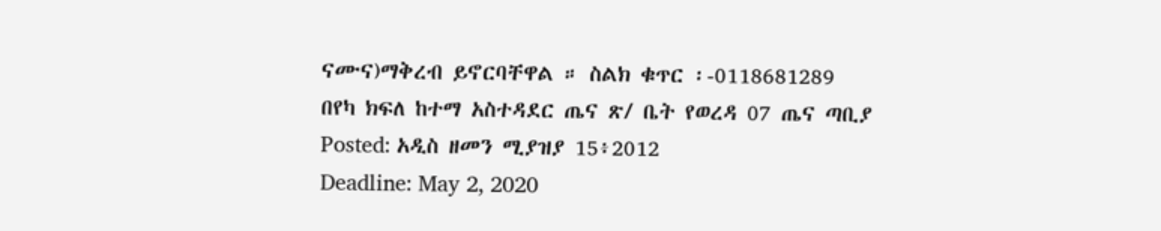ናሙና)ማቅረብ ይኖርባቸዋል ። ስልክ ቁጥር ፡-0118681289
በየካ ክፍለ ከተማ አስተዳደር ጤና ጽ/ ቤት የወረዳ 07 ጤና ጣቢያ
Posted: አዲስ ዘመን ሚያዝያ 15፥2012
Deadline: May 2, 2020